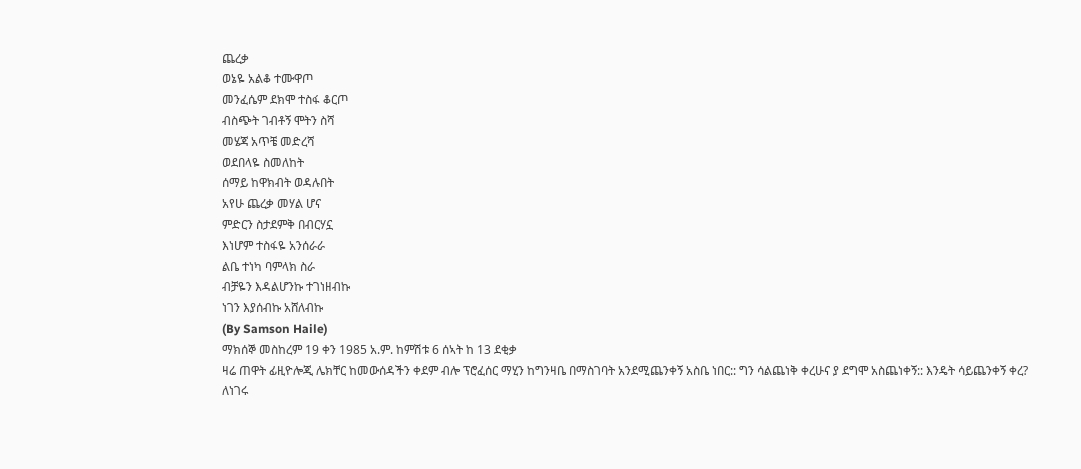ጨረቃ
ወኔዬ አልቆ ተሙዋጦ
መንፈሴም ደክሞ ተስፋ ቆርጦ
ብስጭት ገብቶኝ ሞትን ስሻ
መሄጃ አጥቼ መድረሻ
ወደበላዬ ስመለከት
ሰማይ ከዋክብት ወዳሉበት
አየሁ ጨረቃ መሃል ሆና
ምድርን ስታደምቅ በብርሃኗ
እነሆም ተስፋዬ አንሰራራ
ልቤ ተነካ ባምላክ ስራ
ብቻዬን እዳልሆንኩ ተገነዘብኩ
ነገን እያሰብኩ አሸለብኩ
(By Samson Haile)
ማክሰኞ መስከረም 19 ቀን 1985 አ.ም. ከምሽቱ 6 ሰኣት ከ 13 ደቂቃ
ዛሬ ጠዋት ፊዚዮሎጂ ሌክቸር ከመውሰዳችን ቀደም ብሎ ፕሮፈሰር ማሂን ከግንዛቤ በማስገባት አንደሚጨንቀኝ አስቤ ነበር:: ግን ሳልጨነቅ ቀረሁና ያ ደግሞ አስጨነቀኝ:: እንዴት ሳይጨንቀኝ ቀረ?
ለነገሩ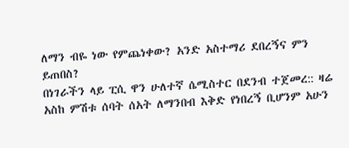ለማን ብዬ ነው የምጨነቀው? አንድ አስተማሪ ደበረኝና ምን ይጠበስ?
በነገራችን ላይ ፒሲ ዋን ሁለተኛ ሴሚስተር በደንብ ተጀመረ:: ዛሬ አስከ ምሽቱ ሰባት ሰአት ለማንበብ እቅድ የነበረኝ ቢሆንም አሁን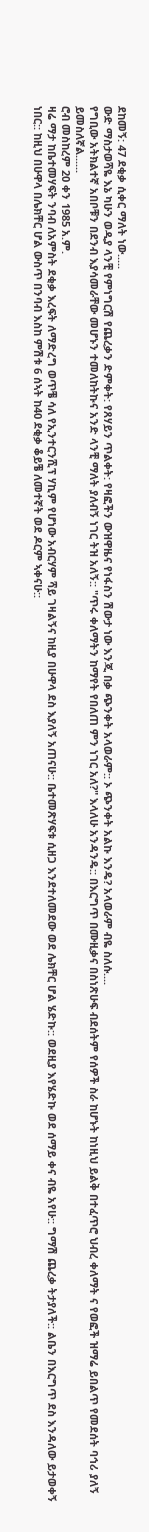ደከመኝ: 47 ደቂቃ ሲቀር ማለት ነው.....
ውድ ማስታወሻዬ እኔ ካሁን ወዲያ ላንቺ የምነግርሽ የጨረቃን ድምቀት: የጸሃይን ጥልቀት: የዛፎችን ውዝዋዜና የነፋስን ሽውታ ነው እንጂ በቃ ጭንቀት አላወራም:: ኦ ጭንቀት አልኩ እንዴ? አላወራም ብዬ ስለሱ....
የግቢው አትክልተኛ አበቦቹን በደንብ እያሳመራቸው መሆኑን ተመለከትኩና አንድ ላንቺ ማለት ያለብኝ ነገር ትዝ አለኝ:: "ጥሩ ቀለማትን ከማየት የበለጠ ምን ነገር አለ?" እላለሁ አንዳንዴ:: በእርግጥ በሙዚቃና በስነጽሁፍ ብደሰትም የሰዎች ስራ ከሆኑት ከነዚህ ይልቅ በተፈጥሮ ህብረ ቀለማት ና የወፎች ዝማሬ ይበልጥ የመደሰት ባኅሪ ያለኝ ይመስለኛል......
ሮብ መስከረም 20 ቀን 1985 አ.ም.
ዛሬ ማታ ከቤተመሃፍት ንባብ ለአምስት ደቂቃ እረፍት ለማድረግ ወጥቼ ሳለ የኢንተርንሺፕ ሃኪም የሆነው አብርሃም ሻይ ገዛልኝና ከዚያ በሁዋላ ደስ እያለኝ አጠናሁ:: ቤተመጽሃፍቱ ሲዘጋ እንደተለመደው ወደ ሌክቸር ሆል ሄድኩ:: ወደዚያ እየሄድኩ ወደ ሰማይ ቀና ብዬ አየሁ:: ግማሽ ጨረቃ ትታያለች:: ልቤን በእርግጥ ደስ እንዳለው ይታወቀኝ ነበር:: ከዚህ በሁዋላ በሌክቸር ሆል ውስጥ በንባብ እስከ ምሽቱ 6 ሰኣት ከ40 ደቂቃ ቆይቼ ለመተኛት ወደ ዶርም ኣቀናሁ::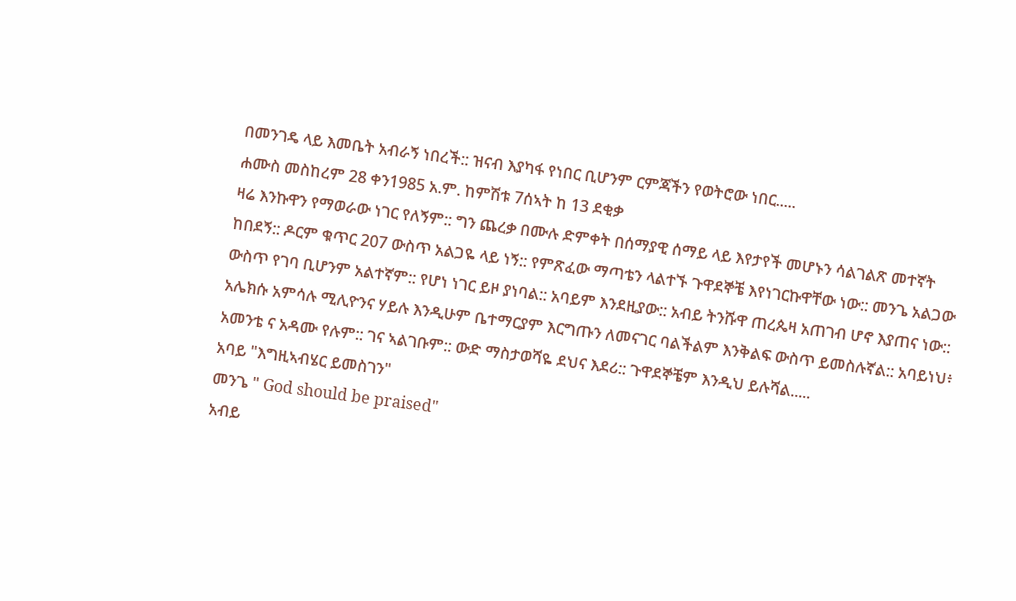በመንገዴ ላይ እመቤት አብራኝ ነበረች:: ዝናብ እያካፋ የነበር ቢሆንም ርምጃችን የወትሮው ነበር.....
ሐሙስ መስከረም 28 ቀን1985 አ.ም. ከምሽቱ 7ሰኣት ከ 13 ደቂቃ
ዛሬ እንኩዋን የማወራው ነገር የለኝም:: ግን ጨረቃ በሙሉ ድምቀት በሰማያዊ ሰማይ ላይ እየታየች መሆኑን ሳልገልጽ መተኛት ከበደኝ:: ዶርም ቁጥር 207 ውስጥ አልጋዬ ላይ ነኝ:: የምጽፈው ማጣቴን ላልተኙ ጉዋደኞቼ እየነገርኩዋቸው ነው:: መንጌ አልጋው ውስጥ የገባ ቢሆንም አልተኛም:: የሆነ ነገር ይዞ ያነባል:: አባይም እንደዚያው:: አብይ ትንሹዋ ጠረጴዛ አጠገብ ሆኖ እያጠና ነው:: አሌክሱ አምሳሉ ሚሊዮንና ሃይሉ እንዲሁም ቤተማርያም እርግጡን ለመናገር ባልችልም እንቅልፍ ውስጥ ይመስሉኛል:: አባይነህ፥ አመንቴ ና አዳሙ የሉም:: ገና ኣልገቡም:: ውድ ማስታወሻዬ ደህና እደሪ:: ጉዋደኞቼም እንዲህ ይሉሻል.....
አባይ "እግዚኣብሄር ይመስገን"
መንጌ " God should be praised"
አብይ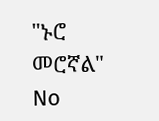"ኑሮ መሮኛል"
No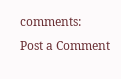comments:
Post a Comment